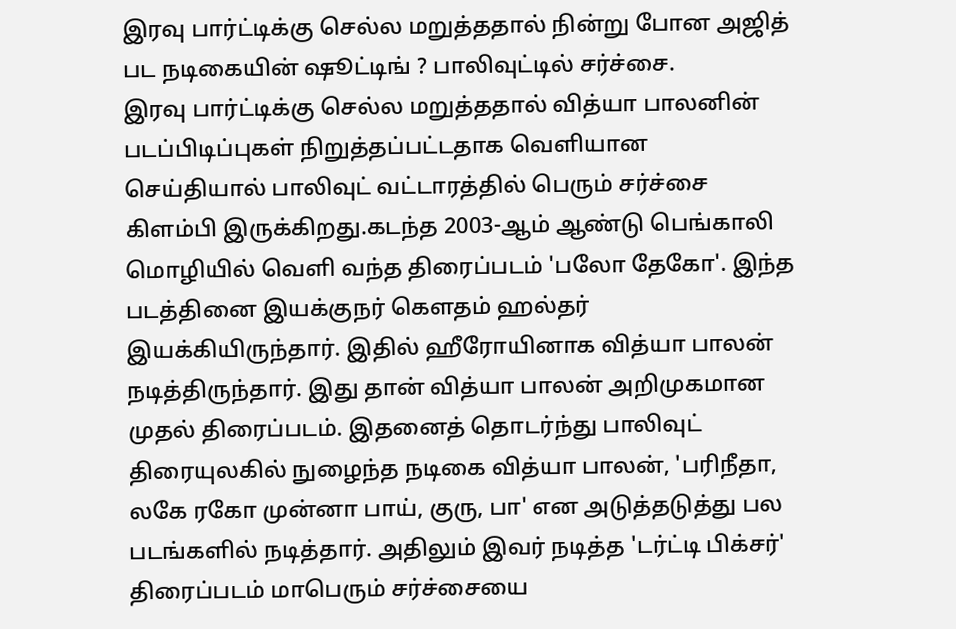இரவு பார்ட்டிக்கு செல்ல மறுத்ததால் நின்று போன அஜித் பட நடிகையின் ஷூட்டிங் ? பாலிவுட்டில் சர்ச்சை.
இரவு பார்ட்டிக்கு செல்ல மறுத்ததால் வித்யா பாலனின் படப்பிடிப்புகள் நிறுத்தப்பட்டதாக வெளியான செய்தியால் பாலிவுட் வட்டாரத்தில் பெரும் சர்ச்சை கிளம்பி இருக்கிறது.கடந்த 2003-ஆம் ஆண்டு பெங்காலி மொழியில் வெளி வந்த திரைப்படம் 'பலோ தேகோ'. இந்த படத்தினை இயக்குநர் கெளதம் ஹல்தர் இயக்கியிருந்தார். இதில் ஹீரோயினாக வித்யா பாலன் நடித்திருந்தார். இது தான் வித்யா பாலன் அறிமுகமான முதல் திரைப்படம். இதனைத் தொடர்ந்து பாலிவுட் திரையுலகில் நுழைந்த நடிகை வித்யா பாலன், 'பரிநீதா, லகே ரகோ முன்னா பாய், குரு, பா' என அடுத்தடுத்து பல படங்களில் நடித்தார். அதிலும் இவர் நடித்த 'டர்ட்டி பிக்சர்' திரைப்படம் மாபெரும் சர்ச்சையை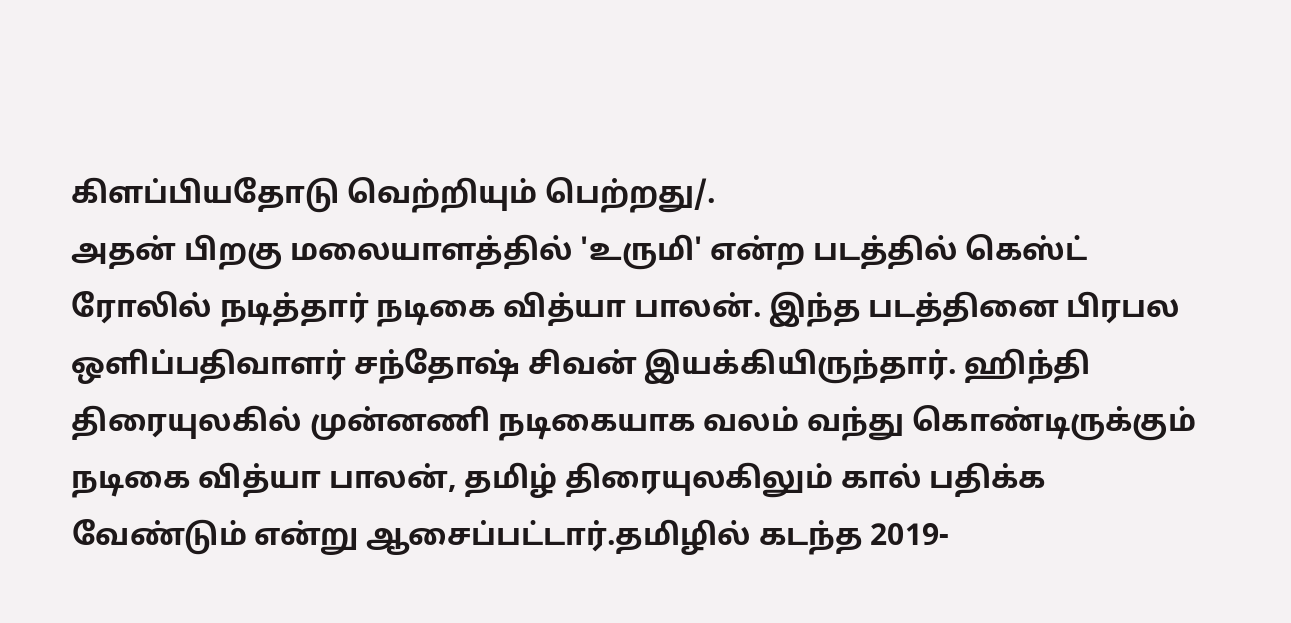கிளப்பியதோடு வெற்றியும் பெற்றது/.
அதன் பிறகு மலையாளத்தில் 'உருமி' என்ற படத்தில் கெஸ்ட் ரோலில் நடித்தார் நடிகை வித்யா பாலன். இந்த படத்தினை பிரபல ஒளிப்பதிவாளர் சந்தோஷ் சிவன் இயக்கியிருந்தார். ஹிந்தி திரையுலகில் முன்னணி நடிகையாக வலம் வந்து கொண்டிருக்கும் நடிகை வித்யா பாலன், தமிழ் திரையுலகிலும் கால் பதிக்க வேண்டும் என்று ஆசைப்பட்டார்.தமிழில் கடந்த 2019-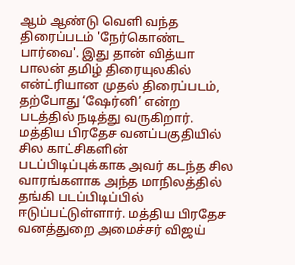ஆம் ஆண்டு வெளி வந்த திரைப்படம் 'நேர்கொண்ட பார்வை'. இது தான் வித்யா பாலன் தமிழ் திரையுலகில் என்ட்ரியான முதல் திரைப்படம், தற்போது ‘ஷேர்னி’ என்ற படத்தில் நடித்து வருகிறார்.
மத்திய பிரதேச வனப்பகுதியில் சில காட்சிகளின் படப்பிடிப்புக்காக அவர் கடந்த சில வாரங்களாக அந்த மாநிலத்தில் தங்கி படப்பிடிப்பில் ஈடுப்பட்டுள்ளார். மத்திய பிரதேச வனத்துறை அமைச்சர் விஜய்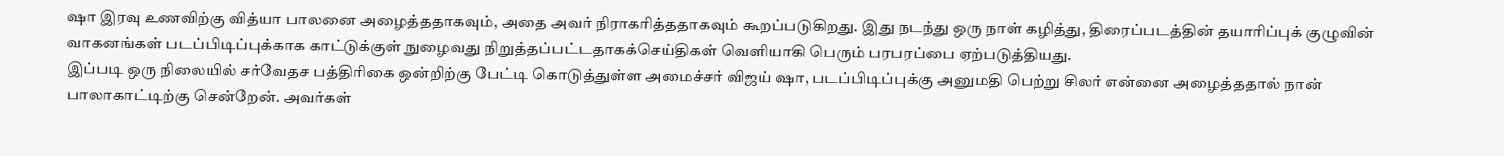ஷா இரவு உணவிற்கு வித்யா பாலனை அழைத்ததாகவும், அதை அவர் நிராகரித்ததாகவும் கூறப்படுகிறது. இது நடந்து ஒரு நாள் கழித்து, திரைப்படத்தின் தயாரிப்புக் குழுவின் வாகனங்கள் படப்பிடிப்புக்காக காட்டுக்குள் நுழைவது நிறுத்தப்பட்டதாகக்செய்திகள் வெளியாகி பெரும் பரபரப்பை ஏற்படுத்தியது.
இப்படி ஒரு நிலையில் சர்வேதச பத்திரிகை ஒன்றிற்கு பேட்டி கொடுத்துள்ள அமைச்சர் விஜய் ஷா, படப்பிடிப்புக்கு அனுமதி பெற்று சிலர் என்னை அழைத்ததால் நான் பாலாகாட்டிற்கு சென்றேன். அவர்கள்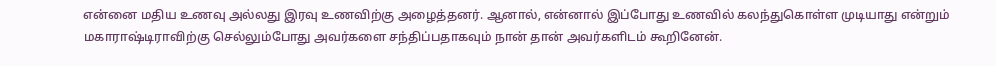என்னை மதிய உணவு அல்லது இரவு உணவிற்கு அழைத்தனர். ஆனால், என்னால் இப்போது உணவில் கலந்துகொள்ள முடியாது என்றும் மகாராஷ்டிராவிற்கு செல்லும்போது அவர்களை சந்திப்பதாகவும் நான் தான் அவர்களிடம் கூறினேன்.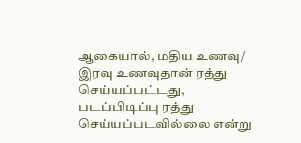ஆகையால், மதிய உணவு/ இரவு உணவுதான் ரத்து செய்யப்பட்டது, படப்பிடிப்பு ரத்து செய்யப்படவில்லை என்று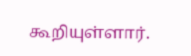கூறியுள்ளார்.